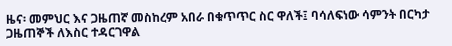ዜና፡ መምህር እና ጋዜጠኛ መስከረም አበራ በቁጥጥር ስር ዋለች፤ ባሳለፍነው ሳምንት በርካታ ጋዜጠኞች ለእስር ተዳርገዋል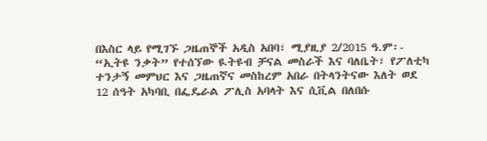በእስር ላይ የሚገኙ ጋዜጠኞች አዲስ አበባ፣ ሚያዚያ 2/2015 ዓ.ም፡- “ኢትዩ ንቃት” የተሰኘው ዪትዩብ ቻናል መስራች እና ባለቤት፣ የፖለቲካ ተንታኝ መምህር እና ጋዜጠኛና መስከረም አበራ በትላንትናው እለት ወደ 12 ሰዓት አካባቢ በፌዴራል ፖሊስ አባላት እና ሲቪል በለበሱ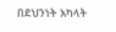በደህንነት አካላት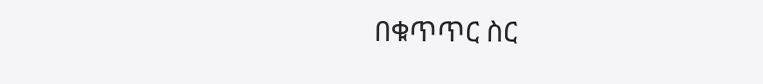በቁጥጥር ስር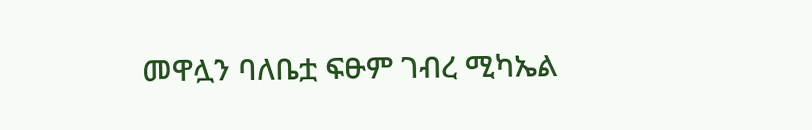መዋሏን ባለቤቷ ፍፁም ገብረ ሚካኤል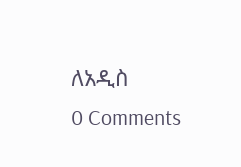ለአዲስ
0 Comments